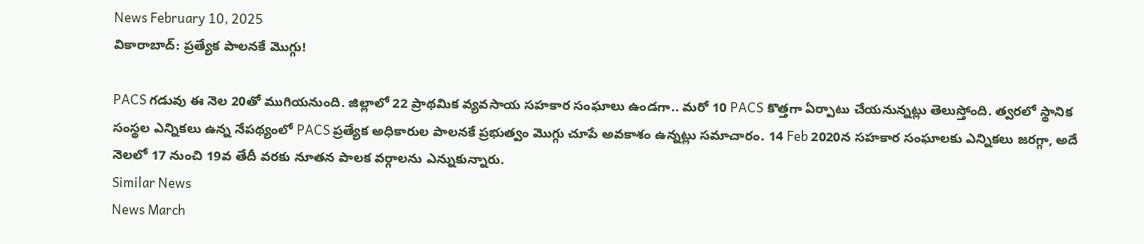News February 10, 2025
వికారాబాద్: ప్రత్యేక పాలనకే మొగ్గు!

PACS గడువు ఈ నెల 20తో ముగియనుంది. జిల్లాలో 22 ప్రాథమిక వ్యవసాయ సహకార సంఘాలు ఉండగా.. మరో 10 PACS కొత్తగా ఏర్పాటు చేయనున్నట్లు తెలుస్తోంది. త్వరలో స్థానిక సంస్థల ఎన్నికలు ఉన్న నేపథ్యంలో PACS ప్రత్యేక అధికారుల పాలనకే ప్రభుత్వం మొగ్గు చూపే అవకాశం ఉన్నట్లు సమాచారం. 14 Feb 2020న సహకార సంఘాలకు ఎన్నికలు జరగ్గా, అదే నెలలో 17 నుంచి 19వ తేదీ వరకు నూతన పాలక వర్గాలను ఎన్నుకున్నారు.
Similar News
News March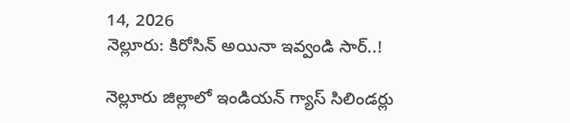14, 2026
నెల్లూరు: కిరోసిన్ అయినా ఇవ్వండి సార్..!

నెల్లూరు జిల్లాలో ఇండియన్ గ్యాస్ సిలిండర్లు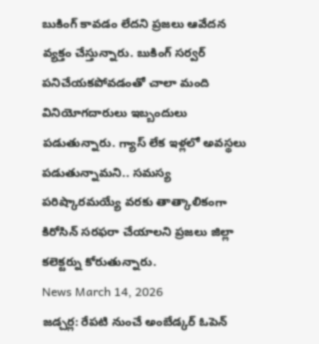బుకింగ్ కావడం లేదని ప్రజలు ఆవేదన వ్యక్తం చేస్తున్నారు. బుకింగ్ సర్వర్ పనిచేయకపోవడంతో చాలా మంది వినియోగదారులు ఇబ్బందులు పడుతున్నారు. గ్యాస్ లేక ఇళ్లలో అవస్థలు పడుతున్నామని.. సమస్య పరిష్కారమయ్యే వరకు తాత్కాలికంగా కిరోసిన్ సరఫరా చేయాలని ప్రజలు జిల్లా కలెక్టర్ను కోరుతున్నారు.
News March 14, 2026
జడ్చర్ల: రేపటి నుంచే అంబేడ్కర్ ఓపెన్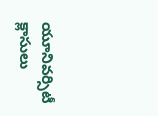యూనివర్సిటీ క్లాసులు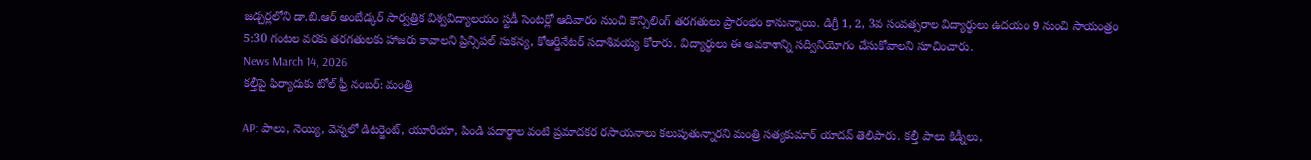జడ్చర్లలోని డా.బి.ఆర్ అంబేడ్కర్ సార్వత్రిక విశ్వవిద్యాలయం స్టడీ సెంటర్లో ఆదివారం నుంచి కౌన్సిలింగ్ తరగతులు ప్రారంభం కానున్నాయి. డిగ్రీ 1, 2, 3వ సంవత్సరాల విద్యార్థులు ఉదయం 9 నుంచి సాయంత్రం 5:30 గంటల వరకు తరగతులకు హాజరు కావాలని ప్రిన్సిపల్ సుకన్య, కోఆర్డినేటర్ సదాశివయ్య కోరారు. విద్యార్థులు ఈ అవకాశాన్ని సద్వినియోగం చేసుకోవాలని సూచించారు.
News March 14, 2026
కల్తీపై ఫిర్యాదుకు టోల్ ఫ్రీ నంబర్: మంత్రి

AP: పాలు, నెయ్యి, వెన్నలో డిటర్జెంట్, యూరియా, పిండి పదార్థాల వంటి ప్రమాదకర రసాయనాలు కలుపుతున్నారని మంత్రి సత్యకుమార్ యాదవ్ తెలిపారు. కల్తీ పాలు కిడ్నీలు,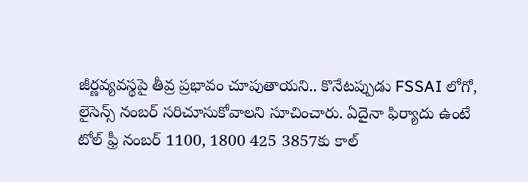జీర్ణవ్యవస్థపై తీవ్ర ప్రభావం చూపుతాయని.. కొనేటప్పుడు FSSAI లోగో, లైసెన్స్ నంబర్ సరిచూసుకోవాలని సూచించారు. ఏదైనా ఫిర్యాదు ఉంటే టోల్ ఫ్రీ నంబర్ 1100, 1800 425 3857కు కాల్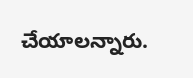చేయాలన్నారు.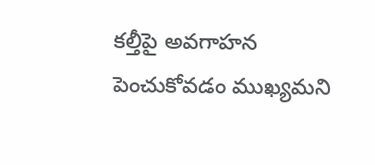కల్తీపై అవగాహన పెంచుకోవడం ముఖ్యమని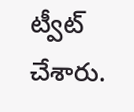ట్వీట్ చేశారు.